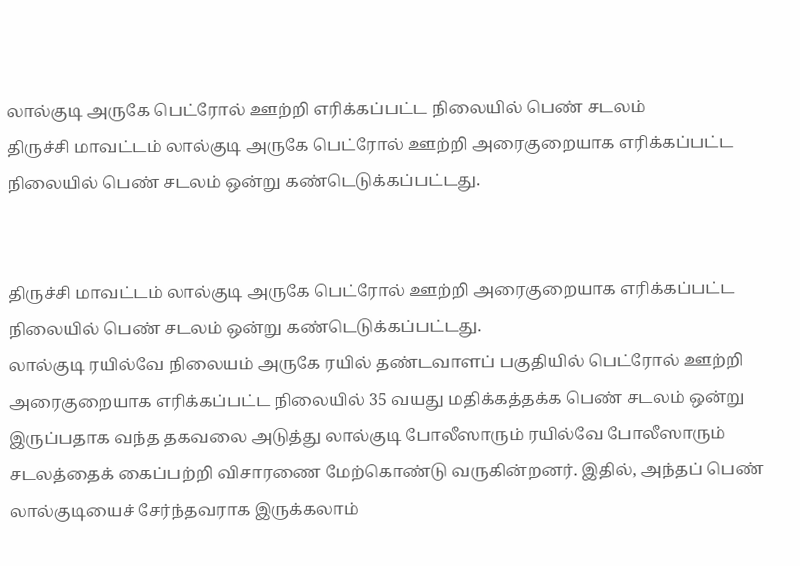லால்குடி அருகே பெட்ரோல் ஊற்றி எரிக்கப்பட்ட நிலையில் பெண் சடலம்
திருச்சி மாவட்டம் லால்குடி அருகே பெட்ரோல் ஊற்றி அரைகுறையாக எரிக்கப்பட்ட நிலையில் பெண் சடலம் ஒன்று கண்டெடுக்கப்பட்டது.


திருச்சி மாவட்டம் லால்குடி அருகே பெட்ரோல் ஊற்றி அரைகுறையாக எரிக்கப்பட்ட நிலையில் பெண் சடலம் ஒன்று கண்டெடுக்கப்பட்டது.
லால்குடி ரயில்வே நிலையம் அருகே ரயில் தண்டவாளப் பகுதியில் பெட்ரோல் ஊற்றி அரைகுறையாக எரிக்கப்பட்ட நிலையில் 35 வயது மதிக்கத்தக்க பெண் சடலம் ஒன்று இருப்பதாக வந்த தகவலை அடுத்து லால்குடி போலீஸாரும் ரயில்வே போலீஸாரும் சடலத்தைக் கைப்பற்றி விசாரணை மேற்கொண்டு வருகின்றனர். இதில், அந்தப் பெண் லால்குடியைச் சேர்ந்தவராக இருக்கலாம்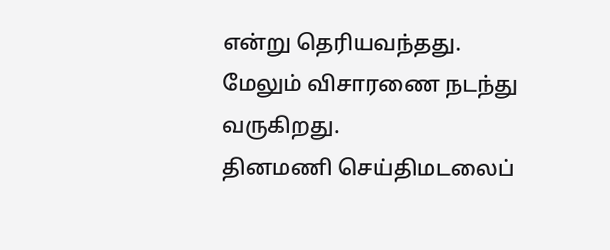என்று தெரியவந்தது. மேலும் விசாரணை நடந்து வருகிறது.
தினமணி செய்திமடலைப்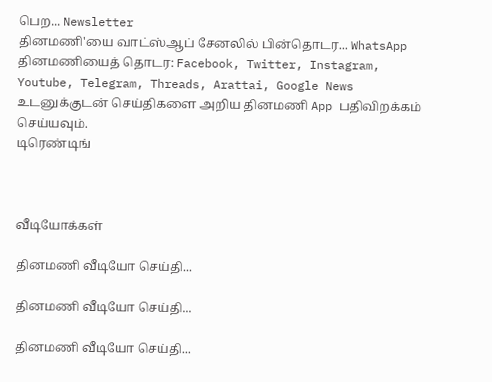பெற... Newsletter
தினமணி'யை வாட்ஸ்ஆப் சேனலில் பின்தொடர... WhatsApp
தினமணியைத் தொடர: Facebook, Twitter, Instagram, Youtube, Telegram, Threads, Arattai, Google News
உடனுக்குடன் செய்திகளை அறிய தினமணி App பதிவிறக்கம் செய்யவும்.
டிரெண்டிங்



வீடியோக்கள்

தினமணி வீடியோ செய்தி...

தினமணி வீடியோ செய்தி...

தினமணி வீடியோ செய்தி...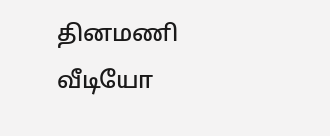தினமணி வீடியோ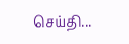செய்தி...